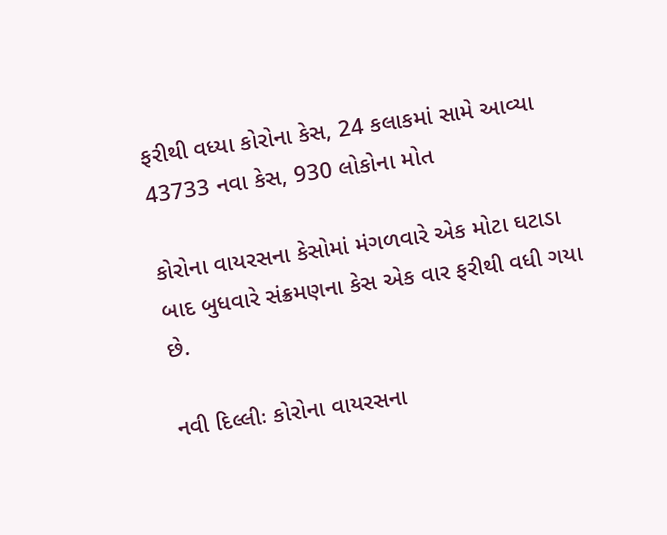ફરીથી વધ્યા કોરોના કેસ, 24 કલાકમાં સામે આવ્યા 43733 નવા કેસ, 930 લોકોના મોત

કોરોના વાયરસના કેસોમાં મંગળવારે એક મોટા ઘટાડા બાદ બુધવારે સંક્રમણના કેસ એક વાર ફરીથી વધી ગયા છે.

નવી દિલ્લીઃ કોરોના વાયરસના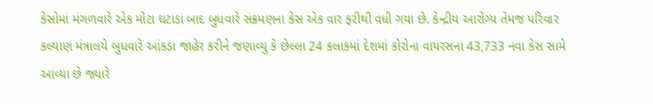કેસોમાં મંગળવારે એક મોટા ઘટાડા બાદ બુધવારે સંક્રમણના કેસ એક વાર ફરીથી વધી ગયા છે. કેન્દ્રીય આરોગ્ય તેમજ પરિવાર કલ્યાણ મંત્રાલયે બુધવારે આંકડા જાહેર કરીને જણાવ્યુ કે છેલ્લા 24 કલાકમાં દેશમાં કોરોના વાયરસના 43,733 નવા કેસ સામે આવ્યા છે જ્યારે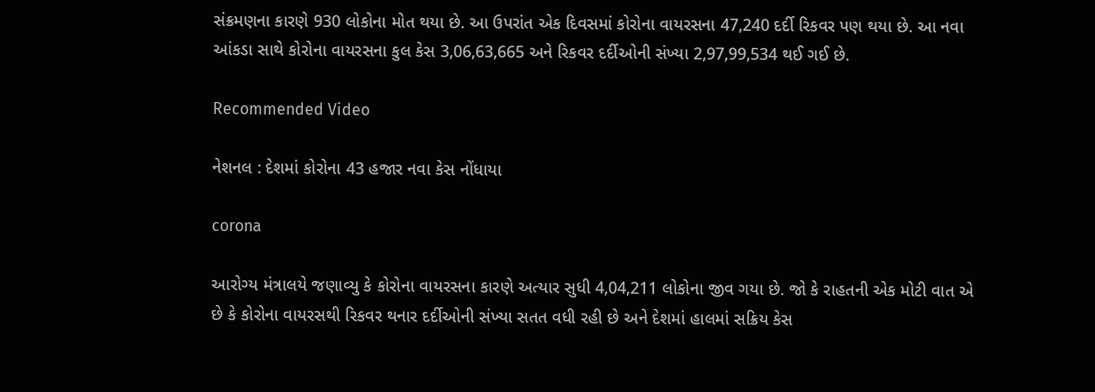સંક્રમણના કારણે 930 લોકોના મોત થયા છે. આ ઉપરાંત એક દિવસમાં કોરોના વાયરસના 47,240 દર્દી રિકવર પણ થયા છે. આ નવા આંકડા સાથે કોરોના વાયરસના કુલ કેસ 3,06,63,665 અને રિકવર દર્દીઓની સંખ્યા 2,97,99,534 થઈ ગઈ છે.

Recommended Video

નેશનલ : દેશમાં કોરોના 43 હજાર નવા કેસ નોંધાયા

corona

આરોગ્ય મંત્રાલયે જણાવ્યુ કે કોરોના વાયરસના કારણે અત્યાર સુધી 4,04,211 લોકોના જીવ ગયા છે. જો કે રાહતની એક મોટી વાત એ છે કે કોરોના વાયરસથી રિકવર થનાર દર્દીઓની સંખ્યા સતત વધી રહી છે અને દેશમાં હાલમાં સક્રિય કેસ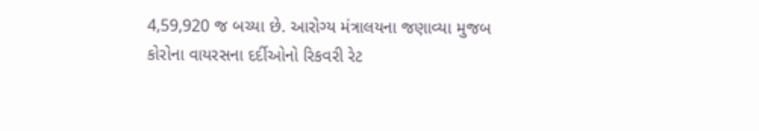4,59,920 જ બચ્યા છે. આરોગ્ય મંત્રાલયના જણાવ્યા મુજબ કોરોના વાયરસના દર્દીઓનો રિકવરી રેટ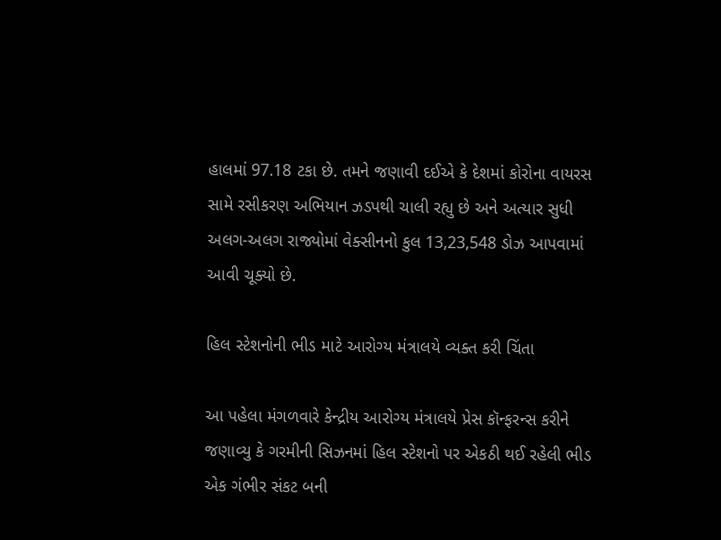હાલમાં 97.18 ટકા છે. તમને જણાવી દઈએ કે દેશમાં કોરોના વાયરસ સામે રસીકરણ અભિયાન ઝડપથી ચાલી રહ્યુ છે અને અત્યાર સુધી અલગ-અલગ રાજ્યોમાં વેક્સીનનો કુલ 13,23,548 ડોઝ આપવામાં આવી ચૂક્યો છે.

હિલ સ્ટેશનોની ભીડ માટે આરોગ્ય મંત્રાલયે વ્યક્ત કરી ચિંતા

આ પહેલા મંગળવારે કેન્દ્રીય આરોગ્ય મંત્રાલયે પ્રેસ કૉન્ફરન્સ કરીને જણાવ્યુ કે ગરમીની સિઝનમાં હિલ સ્ટેશનો પર એકઠી થઈ રહેલી ભીડ એક ગંભીર સંકટ બની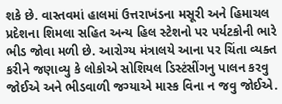શકે છે. વાસ્તવમાં હાલમાં ઉત્તરાખંડના મસૂરી અને હિમાચલ પ્રદેશના શિમલા સહિત અન્ય હિલ સ્ટેશનો પર પર્યટકોની ભારે ભીડ જોવા મળી છે. આરોગ્ય મંત્રાલયે આના પર ચિંતા વ્યક્ત કરીને જણાવ્યુ કે લોકોએ સોશિયલ ડિસ્ટંસીંગનુ પાલન કરવુ જોઈએ અને ભીડવાળી જગ્યાએ માસ્ક વિના ન જવુ જોઈએ.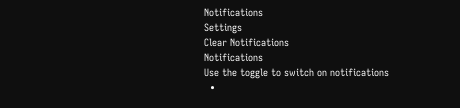Notifications
Settings
Clear Notifications
Notifications
Use the toggle to switch on notifications
  •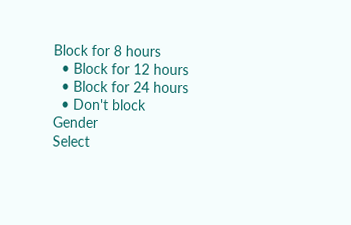Block for 8 hours
  • Block for 12 hours
  • Block for 24 hours
  • Don't block
Gender
Select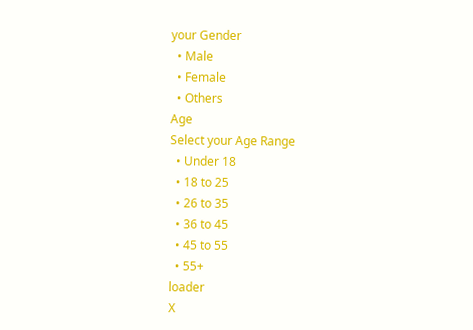your Gender
  • Male
  • Female
  • Others
Age
Select your Age Range
  • Under 18
  • 18 to 25
  • 26 to 35
  • 36 to 45
  • 45 to 55
  • 55+
loader
X